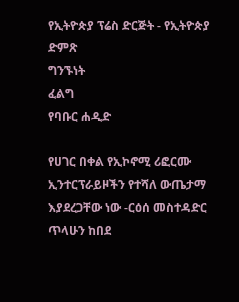የኢትዮጵያ ፕሬስ ድርጅት - የኢትዮጵያ ድምጽ
ግንኙነት
ፈልግ
የባቡር ሐዲድ

የሀገር በቀል የኢኮኖሚ ሪፎርሙ ኢንተርፕራይዞችን የተሻለ ውጤታማ እያደረጋቸው ነው -ርዕሰ መስተዳድር ጥላሁን ከበደ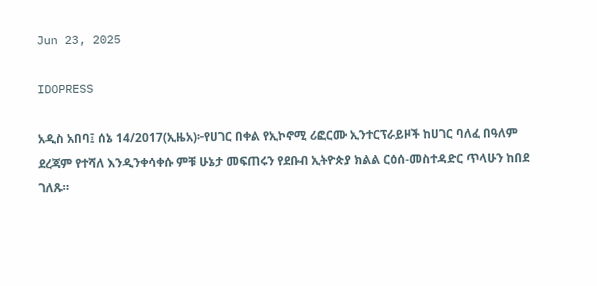Jun 23, 2025

IDOPRESS

አዲስ አበባ፤ ሰኔ 14/2017(ኢዜአ)፦የሀገር በቀል የኢኮኖሚ ሪፎርሙ ኢንተርፕራይዞች ከሀገር ባለፈ በዓለም ደረጃም የተሻለ እንዲንቀሳቀሱ ምቹ ሁኔታ መፍጠሩን የደቡብ ኢትዮጵያ ክልል ርዕሰ-መስተዳድር ጥላሁን ከበደ ገለጹ።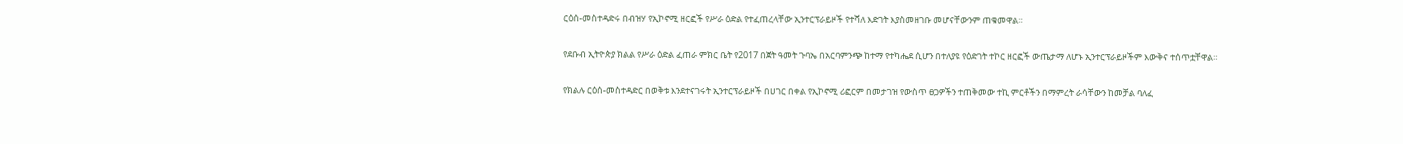ርዕሰ-መስተዳድሩ በብዝሃ የኢኮኖሚ ዘርፎች የሥራ ዕድል የተፈጠረላቸው ኢንተርፕራይዞች የተሻለ እድገት እያስመዘገቡ መሆናቸውንም ጠቁመዋል።

የደቡብ ኢትዮጵያ ክልል የሥራ ዕድል ፈጠራ ምክር ቤት የ2017 በጀት ዓመት ጉባኤ በአርባምንጭ ከተማ የተካሔደ ሲሆን በተለያዩ የዕድገት ተኮር ዘርፎች ውጤታማ ለሆኑ ኢንተርፕራይዞችም እውቅና ተሰጥቷቸዋል።

የክልሉ ርዕሰ-መስተዳድር በወቅቱ እንደተናገሩት ኢንተርፕራይዞች በሀገር በቀል የኢኮኖሚ ሪፎርም በመታገዝ የውስጥ ፀጋዎችን ተጠቅመው ተኪ ምርቶችን በማምረት ራሳቸውን ከመቻል ባለፈ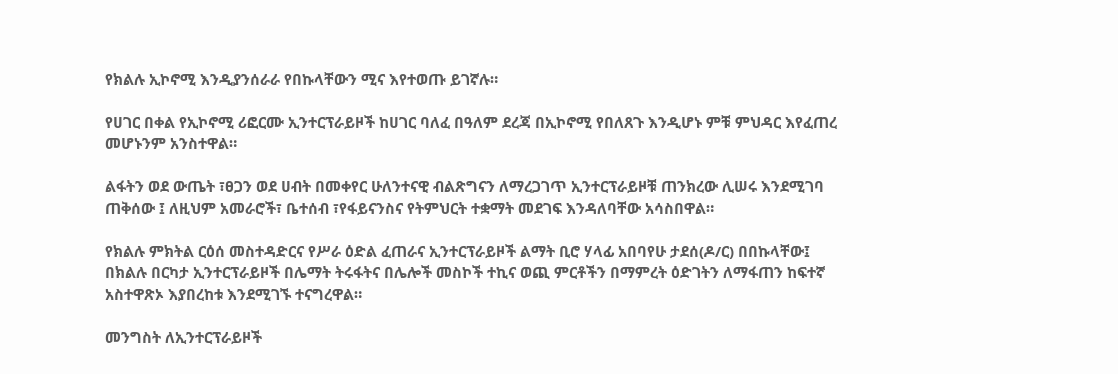የክልሉ ኢኮኖሚ እንዲያንሰራራ የበኩላቸውን ሚና እየተወጡ ይገኛሉ።

የሀገር በቀል የኢኮኖሚ ሪፎርሙ ኢንተርፕራይዞች ከሀገር ባለፈ በዓለም ደረጃ በኢኮኖሚ የበለጸጉ እንዲሆኑ ምቹ ምህዳር እየፈጠረ መሆኑንም አንስተዋል።

ልፋትን ወደ ውጤት ፣ፀጋን ወደ ሀብት በመቀየር ሁለንተናዊ ብልጽግናን ለማረጋገጥ ኢንተርፕራይዞቹ ጠንክረው ሊሠሩ እንደሚገባ ጠቅሰው ፤ ለዚህም አመራሮች፣ ቤተሰብ ፣የፋይናንስና የትምህርት ተቋማት መደገፍ እንዳለባቸው አሳስበዋል።

የክልሉ ምክትል ርዕሰ መስተዳድርና የሥራ ዕድል ፈጠራና ኢንተርፕራይዞች ልማት ቢሮ ሃላፊ አበባየሁ ታደሰ(ዶ/ር) በበኩላቸው፤ በክልሉ በርካታ ኢንተርፕራይዞች በሌማት ትሩፋትና በሌሎች መስኮች ተኪና ወጪ ምርቶችን በማምረት ዕድገትን ለማፋጠን ከፍተኛ አስተዋጽኦ እያበረከቱ እንደሚገኙ ተናግረዋል።

መንግስት ለኢንተርፕራይዞች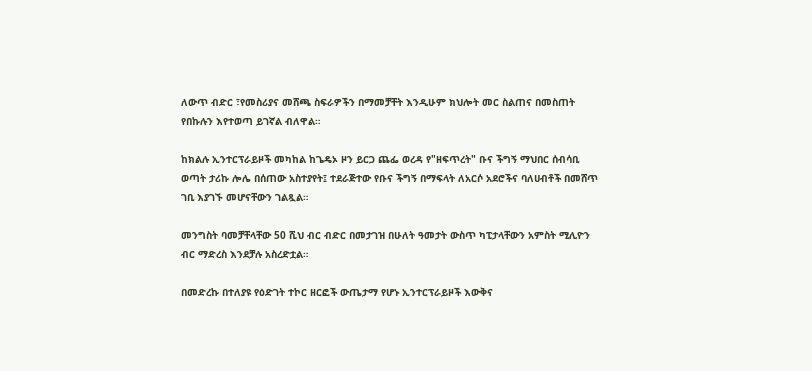ለውጥ ብድር ፣የመስሪያና መሸጫ ስፍራዎችን በማመቻቸት እንዲሁም ክህሎት መር ስልጠና በመስጠት የበኩሉን እየተወጣ ይገኛል ብለዋል።

ከክልሉ ኢንተርፕራይዞች መካከል ከጌዴኦ ዞን ይርጋ ጨፌ ወረዳ የ"ዘፍጥረት" ቡና ችግኝ ማህበር ሰብሳቢ ወጣት ታሪኩ ሎሌ በሰጠው አስተያየት፤ ተደራጅተው የቡና ችግኝ በማፍላት ለአርሶ አደሮችና ባለሀብቶች በመሸጥ ገቢ እያገኙ መሆናቸውን ገልጿል።

መንግስት ባመቻቸላቸው 50 ሺህ ብር ብድር በመታገዝ በሁለት ዓመታት ውስጥ ካፒታላቸውን አምስት ሚሊዮን ብር ማድረስ እንደቻሉ አስረድቷል።

በመድረኩ በተለያዩ የዕድገት ተኮር ዘርፎች ውጤታማ የሆኑ ኢንተርፕራይዞች እውቅና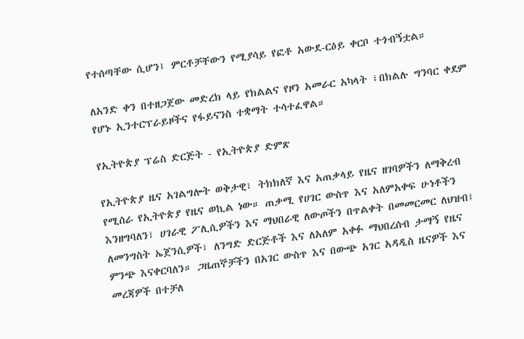የተሰጣቸው ሲሆን፤ ምርቶቻቸውን የሚያሳይ የፎቶ አውደ-ርዕይ ቀርቦ ተጎብኝቷል።

ለአንድ ቀን በተዘጋጀው መድረክ ላይ የክልልና የዞን አመራር አካላት ፣በክልሉ ግንባር ቀደም የሆኑ ኢንተርፕራይዞችና የፋይናንስ ተቋማት ተሳተፈዋል።

የኢትዮጵያ ፕሬስ ድርጅት - የኢትዮጵያ ድምጽ

የኢትዮጵያ ዜና አገልግሎት ወቅታዊ፣ ትክክለኛ እና አጠቃላይ የዜና ዘገባዎችን ለማቅረብ የሚሰራ የኢትዮጵያ የዜና ወኪል ነው። ጠቃሚ የሀገር ውስጥ እና አለምአቀፍ ሁነቶችን እንዘግባለን፣ ሀገራዊ ፖሊሲዎችን እና ማህበራዊ ለውጦችን በጥልቀት በመመርመር ለህዝብ፣ ለመንግስት ኤጀንሲዎች፣ ለንግድ ድርጅቶች እና ለአለም አቀፉ ማህበረሰብ ታማኝ የዜና ምንጭ እናቀርባለን። ጋዜጠኞቻችን በአገር ውስጥ እና በውጭ አገር አዳዲስ ዜናዎች እና መረጃዎች በተቻለ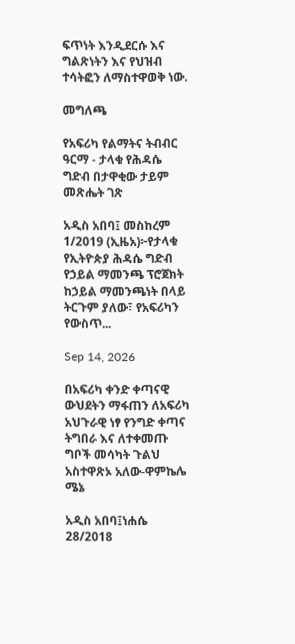ፍጥነት እንዲደርሱ እና ግልጽነትን እና የህዝብ ተሳትፎን ለማስተዋወቅ ነው.

መግለጫ

የአፍሪካ የልማትና ትብብር ዓርማ - ታላቁ የሕዳሴ ግድብ በታዋቂው ታይም መጽሔት ገጽ

አዲስ አበባ፤ መስከረም 1/2019 (ኢዜአ)፦የታላቁ የኢትዮጵያ ሕዳሴ ግድብ የኃይል ማመንጫ ፕሮጀክት ከኃይል ማመንጫነት በላይ ትርጉም ያለው፣ የአፍሪካን የውስጥ...

Sep 14, 2026

በአፍሪካ ቀንድ ቀጣናዊ ውህደትን ማፋጠን ለአፍሪካ አህጉራዊ ነፃ የንግድ ቀጣና ትግበራ እና ለተቀመጡ ግቦች መሳካት ጉልህ አስተዋጽኦ አለው-ዋምኬሌ ሜኔ

አዲስ አበባ፤ነሐሴ 28/2018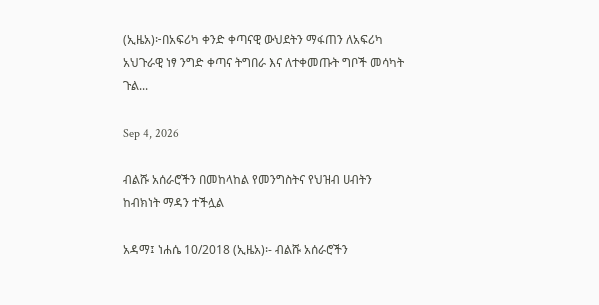(ኢዜአ)፦በአፍሪካ ቀንድ ቀጣናዊ ውህደትን ማፋጠን ለአፍሪካ አህጉራዊ ነፃ ንግድ ቀጣና ትግበራ እና ለተቀመጡት ግቦች መሳካት ጉል...

Sep 4, 2026

ብልሹ አሰራሮችን በመከላከል የመንግስትና የህዝብ ሀብትን ከብክነት ማዳን ተችሏል

አዳማ፤ ነሐሴ 10/2018 (ኢዜአ)፡- ብልሹ አሰራሮችን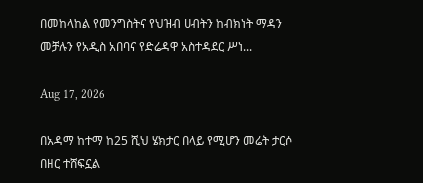በመከላከል የመንግስትና የህዝብ ሀብትን ከብክነት ማዳን መቻሉን የአዲስ አበባና የድሬዳዋ አስተዳደር ሥነ...

Aug 17, 2026

በአዳማ ከተማ ከ25 ሺህ ሄክታር በላይ የሚሆን መሬት ታርሶ በዘር ተሸፍኗል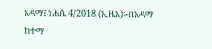አዳማ፤ ነሐሴ 4/2018 (ኢዜአ)፡-በአዳማ ከተማ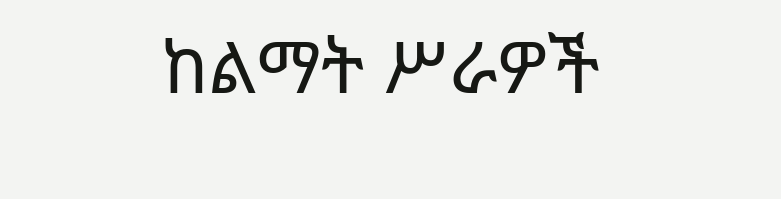ከልማት ሥራዎች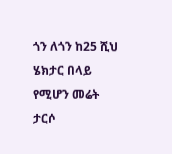ጎን ለጎን ከ25 ሺህ ሄክታር በላይ የሚሆን መሬት ታርሶ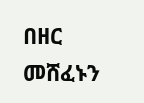በዘር መሸፈኑን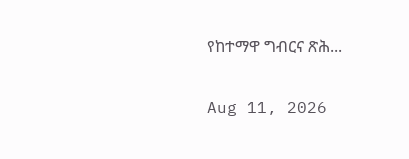የከተማዋ ግብርና ጽሕ...

Aug 11, 2026